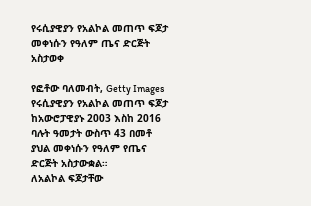የሩሲያዊያን የአልኮል መጠጥ ፍጆታ መቀነሱን የዓለም ጤና ድርጅት አስታወቀ

የፎቶው ባለመብት, Getty Images
የሩሲያዊያን የአልኮል መጠጥ ፍጆታ ከአውሮፓዊያኑ 2003 እስከ 2016 ባሉት ዓመታት ውስጥ 43 በመቶ ያህል መቀነሱን የዓለም የጤና ድርጅት አስታውቋል።
ለአልኮል ፍጆታቸው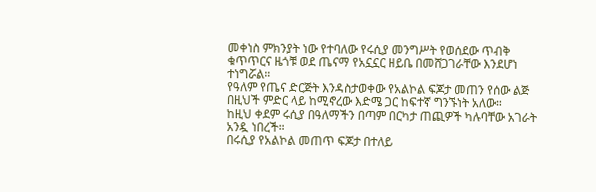መቀነስ ምክንያት ነው የተባለው የሩሲያ መንግሥት የወሰደው ጥብቅ ቁጥጥርና ዜጎቹ ወደ ጤናማ የአኗኗር ዘይቤ በመሸጋገራቸው እንደሆነ ተነግሯል።
የዓለም የጤና ድርጅት እንዳስታወቀው የአልኮል ፍጆታ መጠን የሰው ልጅ በዚህች ምድር ላይ ከሚኖረው እድሜ ጋር ከፍተኛ ግንኙነት አለው።
ከዚህ ቀደም ሩሲያ በዓለማችን በጣም በርካታ ጠጪዎች ካሉባቸው አገራት አንዷ ነበረች።
በሩሲያ የአልኮል መጠጥ ፍጆታ በተለይ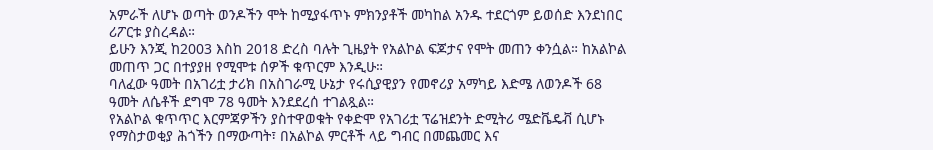አምራች ለሆኑ ወጣት ወንዶችን ሞት ከሚያፋጥኑ ምክንያቶች መካከል አንዱ ተደርጎም ይወሰድ እንደነበር ሪፖርቱ ያስረዳል።
ይሁን እንጂ ከ2003 እስከ 2018 ድረስ ባሉት ጊዜያት የአልኮል ፍጆታና የሞት መጠን ቀንሷል። ከአልኮል መጠጥ ጋር በተያያዘ የሚሞቱ ሰዎች ቁጥርም እንዲሁ።
ባለፈው ዓመት በአገሪቷ ታሪክ በአስገራሚ ሁኔታ የሩሲያዊያን የመኖሪያ አማካይ እድሜ ለወንዶች 68 ዓመት ለሴቶች ደግሞ 78 ዓመት እንደደረሰ ተገልጿል።
የአልኮል ቁጥጥር እርምጃዎችን ያስተዋወቁት የቀድሞ የአገሪቷ ፕሬዝደንት ድሚትሪ ሜድቬዴቭ ሲሆኑ የማስታወቂያ ሕጎችን በማውጣት፣ በአልኮል ምርቶች ላይ ግብር በመጨመር እና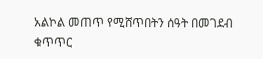አልኮል መጠጥ የሚሸጥበትን ሰዓት በመገደብ ቁጥጥር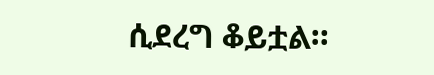ሲደረግ ቆይቷል።